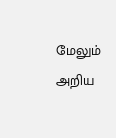மேலும் அறிய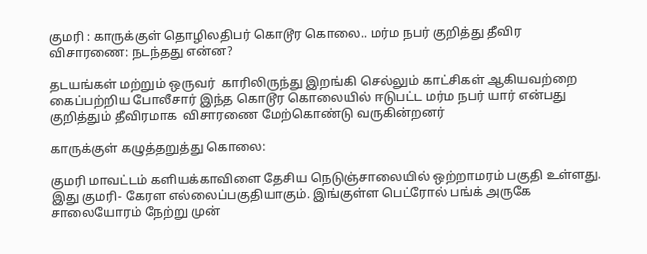குமரி : காருக்குள் தொழிலதிபர் கொடூர கொலை.. மர்ம நபர் குறித்து தீவிர விசாரணை: நடந்தது என்ன?

தடயங்கள் மற்றும் ஒருவர்  காரிலிருந்து இறங்கி செல்லும் காட்சிகள் ஆகியவற்றை கைப்பற்றிய போலீசார் இந்த கொடூர கொலையில் ஈடுபட்ட மர்ம நபர் யார் என்பது குறித்தும் தீவிரமாக  விசாரணை மேற்கொண்டு வருகின்றனர்

காருக்குள் கழுத்தறுத்து கொலை:

குமரி மாவட்டம் களியக்காவிளை தேசிய நெடுஞ்சாலையில் ஒற்றாமரம் பகுதி உள்ளது. இது குமரி- கேரள எல்லைப்பகுதியாகும். இங்குள்ள பெட்ரோல் பங்க் அருகே சாலையோரம் நேற்று முன்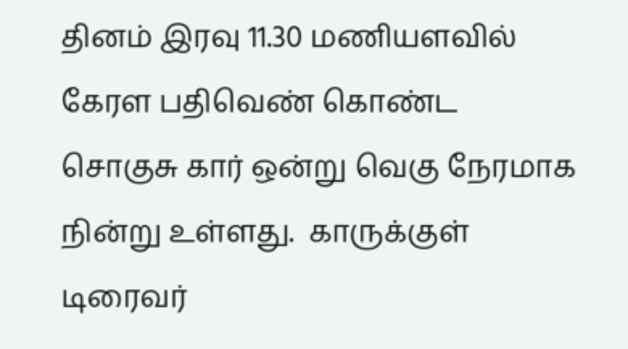தினம் இரவு 11.30 மணியளவில் கேரள பதிவெண் கொண்ட  சொகுசு கார் ஒன்று வெகு நேரமாக நின்று உள்ளது.  காருக்குள்  டிரைவர்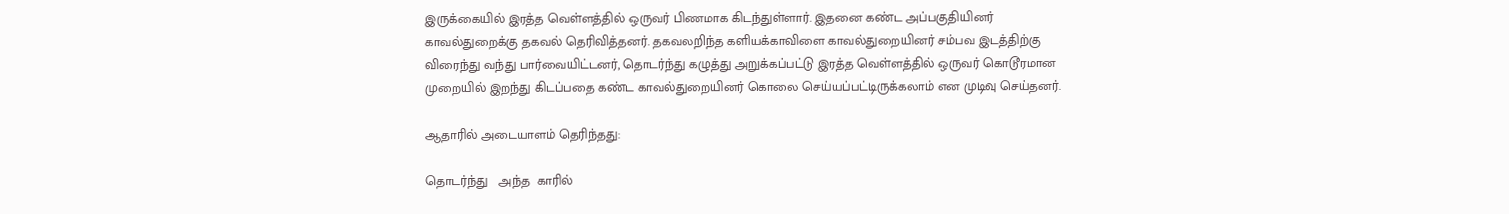இருக்கையில் இரத்த வெள்ளத்தில் ஒருவர் பிணமாக கிடந்துள்ளார். இதனை கண்ட அப்பகுதியினர் காவல்துறைக்கு தகவல் தெரிவித்தனர். தகவலறிந்த களியக்காவிளை காவல்துறையினர் சம்பவ இடத்திற்கு விரைந்து வந்து பார்வையிட்டனர், தொடர்ந்து கழுத்து அறுக்கப்பட்டு இரத்த வெள்ளத்தில் ஒருவர் கொடூரமான முறையில் இறந்து கிடப்பதை கண்ட காவல்துறையினர் கொலை செய்யப்பட்டிருக்கலாம் என முடிவு செய்தனர்.

ஆதாரில் அடையாளம் தெரிந்தது:

தொடர்ந்து   அந்த  காரில்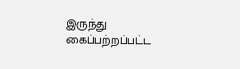இருந்து கைப்பற்றப்பட்ட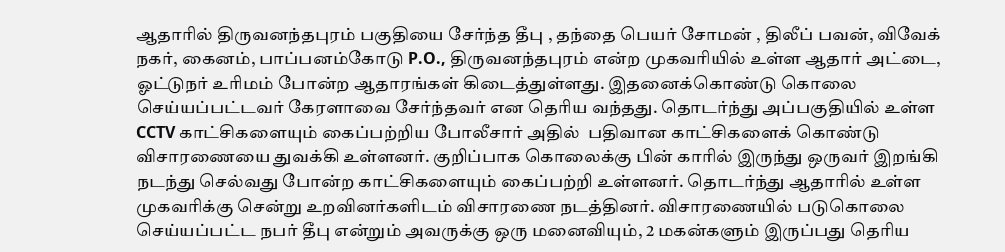ஆதாரில் திருவனந்தபுரம் பகுதியை சேர்ந்த தீபு , தந்தை பெயர் சோமன் , திலீப் பவன், விவேக் நகர், கைனம், பாப்பனம்கோடு P.O., திருவனந்தபுரம் என்ற முகவரியில் உள்ள ஆதார் அட்டை, ஓட்டுநர் உரிமம் போன்ற ஆதாரங்கள் கிடைத்துள்ளது. இதனைக்கொண்டு கொலை செய்யப்பட்டவர் கேரளாவை சேர்ந்தவர் என தெரிய வந்தது. தொடர்ந்து அப்பகுதியில் உள்ள CCTV காட்சிகளையும் கைப்பற்றிய போலீசார் அதில்  பதிவான காட்சிகளைக் கொண்டு விசாரணையை துவக்கி உள்ளனர். குறிப்பாக கொலைக்கு பின் காரில் இருந்து ஒருவர் இறங்கி நடந்து செல்வது போன்ற காட்சிகளையும் கைப்பற்றி உள்ளனர். தொடர்ந்து ஆதாரில் உள்ள முகவரிக்கு சென்று உறவினர்களிடம் விசாரணை நடத்தினர். விசாரணையில் படுகொலை செய்யப்பட்ட நபர் தீபு என்றும் அவருக்கு ஒரு மனைவியும், 2 மகன்களும் இருப்பது தெரிய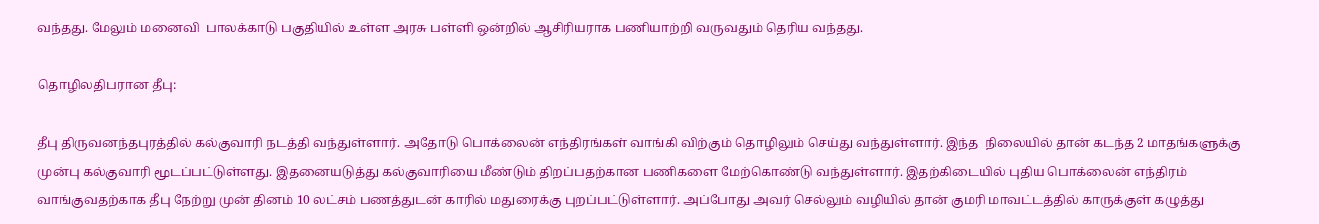வந்தது. மேலும் மனைவி  பாலக்காடு பகுதியில் உள்ள அரசு பள்ளி ஒன்றில் ஆசிரியராக பணியாற்றி வருவதும் தெரிய வந்தது.

தொழிலதிபரான தீபு:

தீபு திருவனந்தபுரத்தில் கல்குவாரி நடத்தி வந்துள்ளார். அதோடு பொக்லைன் எந்திரங்கள் வாங்கி விற்கும் தொழிலும் செய்து வந்துள்ளார். இந்த  நிலையில் தான் கடந்த 2 மாதங்களுக்கு முன்பு கல்குவாரி மூடப்பட்டுள்ளது. இதனையடுத்து கல்குவாரியை மீண்டும் திறப்பதற்கான பணிகளை மேற்கொண்டு வந்துள்ளார். இதற்கிடையில் புதிய பொக்லைன் எந்திரம் வாங்குவதற்காக தீபு நேற்று முன் தினம் 10 லட்சம் பணத்துடன் காரில் மதுரைக்கு புறப்பட்டுள்ளார். அப்போது அவர் செல்லும் வழியில் தான் குமரி மாவட்டத்தில் காருக்குள் கழுத்து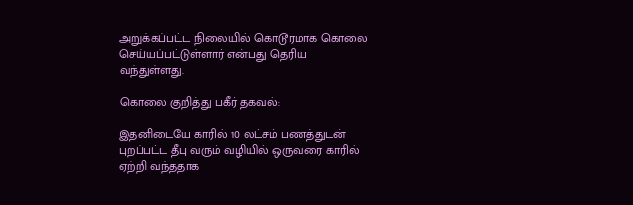அறுக்கப்பட்ட நிலையில் கொடூரமாக கொலை செய்யப்பட்டுள்ளார் என்பது தெரிய வந்துள்ளது.

கொலை குறித்து பகீர் தகவல்:

இதனிடையே காரில் 10 லட்சம் பணத்துடன் புறப்பட்ட தீபு வரும் வழியில் ஒருவரை காரில் ஏற்றி வந்ததாக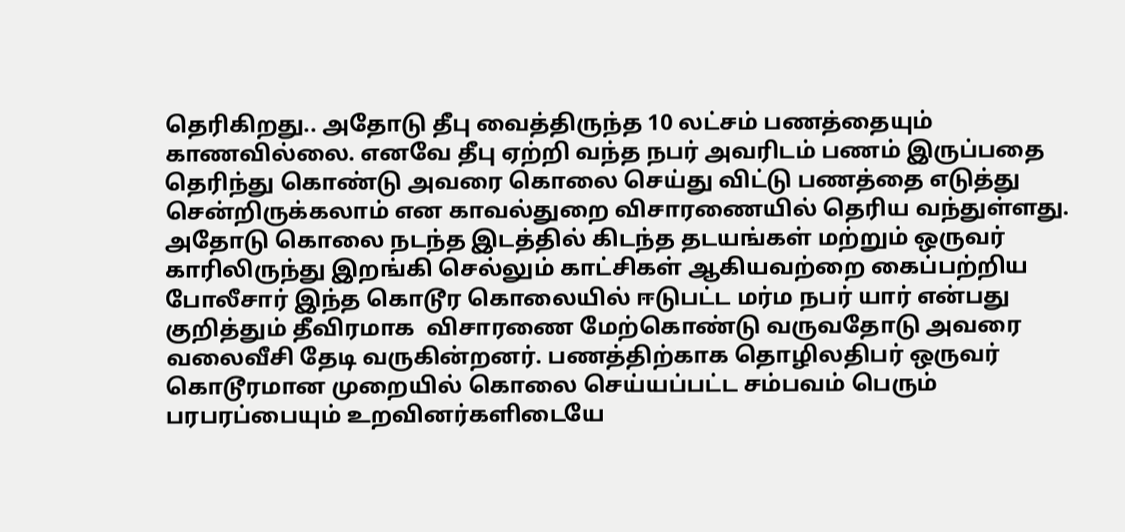தெரிகிறது.. அதோடு தீபு வைத்திருந்த 10 லட்சம் பணத்தையும் காணவில்லை. எனவே தீபு ஏற்றி வந்த நபர் அவரிடம் பணம் இருப்பதை தெரிந்து கொண்டு அவரை கொலை செய்து விட்டு பணத்தை எடுத்து சென்றிருக்கலாம் என காவல்துறை விசாரணையில் தெரிய வந்துள்ளது. அதோடு கொலை நடந்த இடத்தில் கிடந்த தடயங்கள் மற்றும் ஒருவர்  காரிலிருந்து இறங்கி செல்லும் காட்சிகள் ஆகியவற்றை கைப்பற்றிய போலீசார் இந்த கொடூர கொலையில் ஈடுபட்ட மர்ம நபர் யார் என்பது குறித்தும் தீவிரமாக  விசாரணை மேற்கொண்டு வருவதோடு அவரை வலைவீசி தேடி வருகின்றனர். பணத்திற்காக தொழிலதிபர் ஒருவர் கொடூரமான முறையில் கொலை செய்யப்பட்ட சம்பவம் பெரும் பரபரப்பையும் உறவினர்களிடையே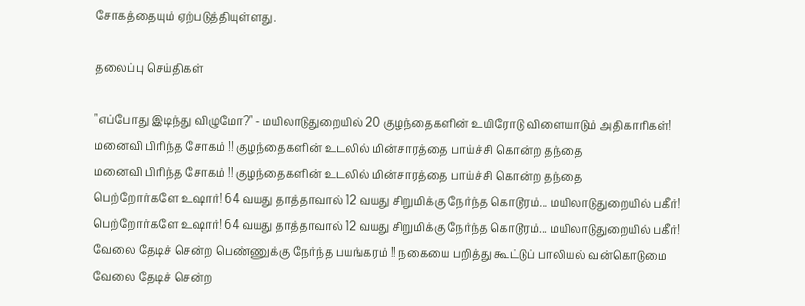சோகத்தையும் ஏற்படுத்தியுள்ளது.

தலைப்பு செய்திகள்

"எப்போது இடிந்து விழுமோ?" - மயிலாடுதுறையில் 20 குழந்தைகளின் உயிரோடு விளையாடும் அதிகாரிகள்!
மனைவி பிரிந்த சோகம் !! குழந்தைகளின் உடலில் மின்சாரத்தை பாய்ச்சி கொன்ற தந்தை
மனைவி பிரிந்த சோகம் !! குழந்தைகளின் உடலில் மின்சாரத்தை பாய்ச்சி கொன்ற தந்தை
பெற்றோர்களே உஷார்! 64 வயது தாத்தாவால் 12 வயது சிறுமிக்கு நேர்ந்த கொடூரம்... மயிலாடுதுறையில் பகீர்!
பெற்றோர்களே உஷார்! 64 வயது தாத்தாவால் 12 வயது சிறுமிக்கு நேர்ந்த கொடூரம்... மயிலாடுதுறையில் பகீர்!
வேலை தேடிச் சென்ற பெண்ணுக்கு நேர்ந்த பயங்கரம் !! நகையை பறித்து கூட்டுப் பாலியல் வன்கொடுமை
வேலை தேடிச் சென்ற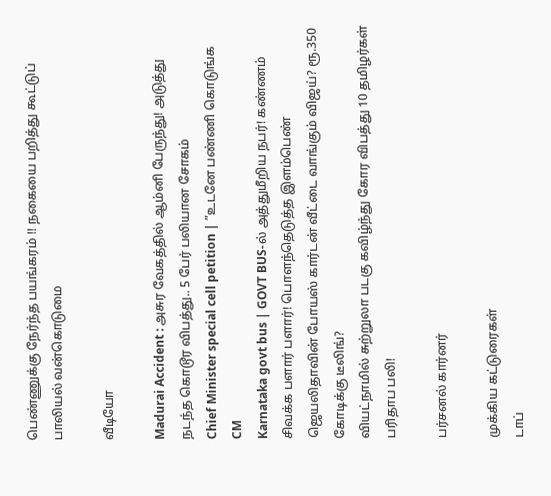பெண்ணுக்கு நேர்ந்த பயங்கரம் !! நகையை பறித்து கூட்டுப் பாலியல் வன்கொடுமை

வீடியோ

Madurai Accident : அசுர வேகத்தில் ஆம்னி பேருந்து! அடுத்து நடந்த கொடூர விபத்து.. 5 பேர் பலியான சோகம்
Chief Minister special cell petition | ”உடனே பண்ணி கொடுங்க CM
Karnataka govt bus | GOVT BUS-ல் அத்துமீறிய நபர்! கண்ணம் சிவக்க பளார் பளார்! பொளந்தெடுத்த இளம்பெண்
ஜெயலிதாவின் போயஸ் கார்டன் வீட்டை வாங்கும் விஜய்? ரூ.350 கோடிக்கு டீலிங்?
வியட்நாமில் சுற்றுலா படகு கவிழ்ந்து கோர விபத்து 10 தமிழர்கள் பரிதாப பலி!

பர்சனல் கார்னர்

முக்கிய கட்டுரைகள்
டாப்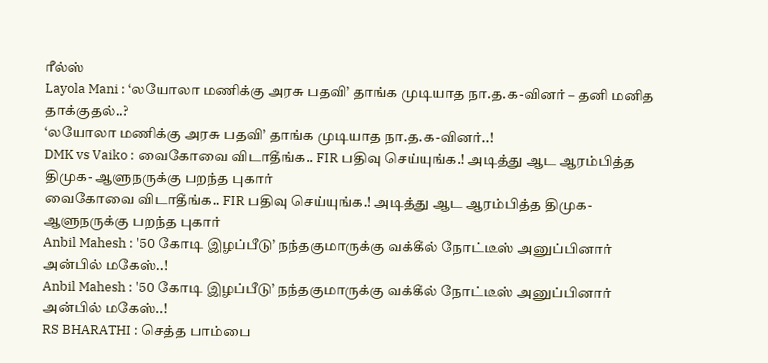ரீல்ஸ்
Layola Mani : ‘லயோலா மணிக்கு அரசு பதவி’ தாங்க முடியாத நா.த.க-வினர் – தனி மனித தாக்குதல்..?
‘லயோலா மணிக்கு அரசு பதவி’ தாங்க முடியாத நா.த.க-வினர்..!
DMK vs Vaiko : வைகோவை விடாதீங்க.. FIR பதிவு செய்யுங்க.! அடித்து ஆட ஆரம்பித்த திமுக- ஆளுநருக்கு பறந்த புகார்
வைகோவை விடாதீங்க.. FIR பதிவு செய்யுங்க.! அடித்து ஆட ஆரம்பித்த திமுக- ஆளுநருக்கு பறந்த புகார்
Anbil Mahesh : '50 கோடி இழப்பீடு’ நந்தகுமாருக்கு வக்கீல் நோட்டீஸ் அனுப்பினார் அன்பில் மகேஸ்..!
Anbil Mahesh : '50 கோடி இழப்பீடு’ நந்தகுமாருக்கு வக்கீல் நோட்டீஸ் அனுப்பினார் அன்பில் மகேஸ்..!
RS BHARATHI : செத்த பாம்பை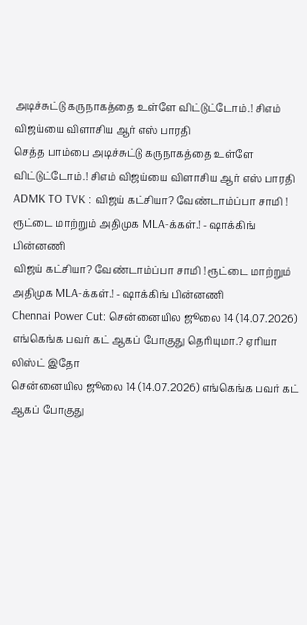அடிச்சுட்டு கருநாகத்தை உள்ளே விட்டுட்டோம்.! சிஎம் விஜய்யை விளாசிய ஆர் எஸ் பாரதி
செத்த பாம்பை அடிச்சுட்டு கருநாகத்தை உள்ளே விட்டுட்டோம்.! சிஎம் விஜய்யை விளாசிய ஆர் எஸ் பாரதி
ADMK TO TVK : விஜய் கட்சியா? வேண்டாம்ப்பா சாமி ! ரூட்டை மாற்றும் அதிமுக MLA-க்கள்.! - ஷாக்கிங் பின்னணி
விஜய் கட்சியா? வேண்டாம்ப்பா சாமி ! ரூட்டை மாற்றும் அதிமுக MLA-க்கள்.! - ஷாக்கிங் பின்னணி
Chennai Power Cut: சென்னையில ஜூலை 14 (14.07.2026) எங்கெங்க பவர் கட் ஆகப் போகுது தெரியுமா.? ஏரியா லிஸ்ட் இதோ
சென்னையில ஜூலை 14 (14.07.2026) எங்கெங்க பவர் கட் ஆகப் போகுது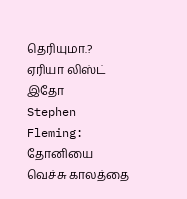தெரியுமா.? ஏரியா லிஸ்ட் இதோ
Stephen Fleming: தோனியை வெச்சு காலத்தை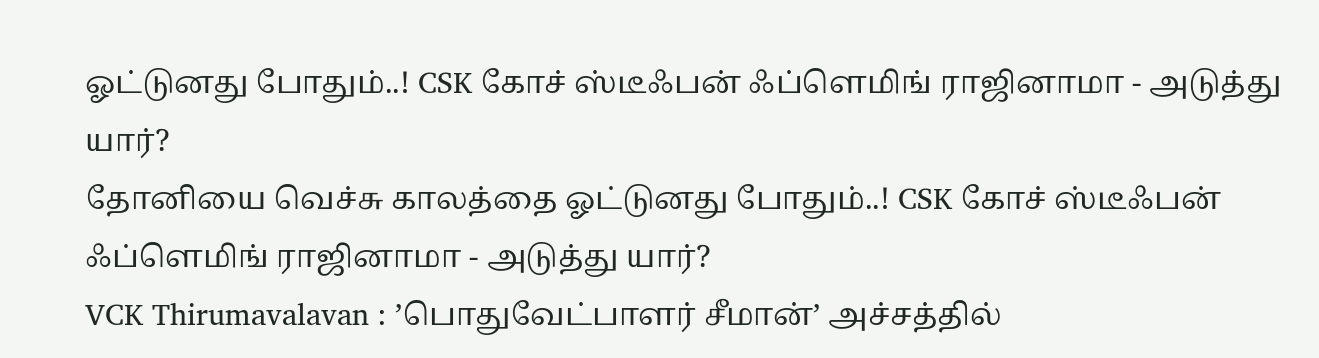ஓட்டுனது போதும்..! CSK கோச் ஸ்டீஃபன் ஃப்ளெமிங் ராஜினாமா - அடுத்து யார்?
தோனியை வெச்சு காலத்தை ஓட்டுனது போதும்..! CSK கோச் ஸ்டீஃபன் ஃப்ளெமிங் ராஜினாமா - அடுத்து யார்?
VCK Thirumavalavan : ’பொதுவேட்பாளர் சீமான்’ அச்சத்தில்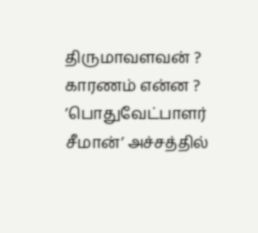திருமாவளவன் ? காரணம் என்ன ?
’பொதுவேட்பாளர் சீமான்’ அச்சத்தில்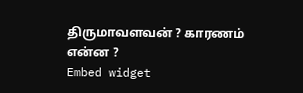திருமாவளவன் ? காரணம் என்ன ?
Embed widget